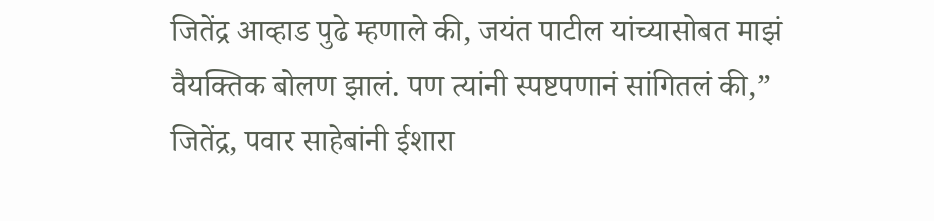जितेंद्र आव्हाड पुढे म्हणाले की, जयंत पाटील यांच्यासोबत माझं वैयक्तिक बोलण झालं. पण त्यांनी स्पष्टपणानं सांगितलं की,” जितेंद्र, पवार साहेबांनी ईशारा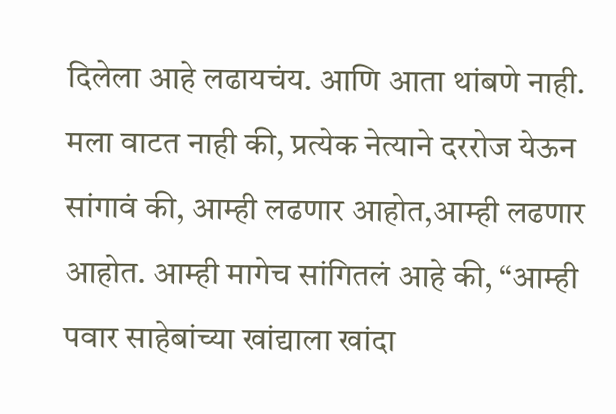दिलेला आहे लढायचंय. आणि आता थांबणे नाही. मला वाटत नाही की, प्रत्येक नेत्याने दररोज येऊन सांगावं की, आम्ही लढणार आहोत,आम्ही लढणार आहोत. आम्ही मागेच सांगितलं आहे की, “आम्ही पवार साहेबांच्या खांद्याला खांदा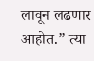लावून लढणार आहोत.” त्या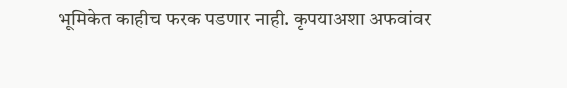भूमिकेत काहीच फरक पडणार नाही. कृपयाअशा अफवांवर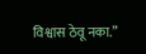विश्वास ठेवू नका.”